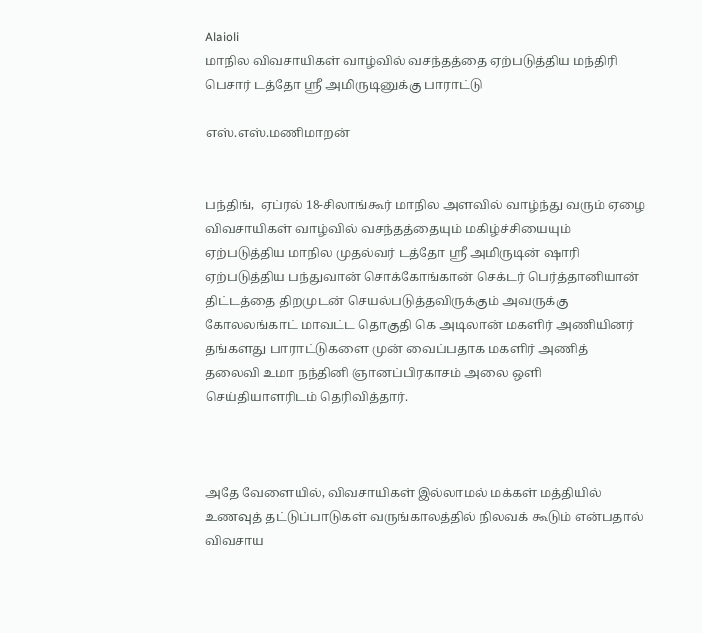Alaioli
மாநில விவசாயிகள் வாழ்வில் வசந்தத்தை ஏற்படுத்திய மந்திரி பெசார் டத்தோ ஸ்ரீ அமிருடினுக்கு பாராட்டு

எஸ்.எஸ்.மணிமாறன்


பந்திங்,  ஏப்ரல் 18-சிலாங்கூர் மாநில அளவில் வாழ்ந்து வரும் ஏழை விவசாயிகள் வாழ்வில் வசந்தத்தையும் மகிழ்ச்சியையும் ஏற்படுத்திய மாநில முதல்வர் டத்தோ ஸ்ரீ அமிருடின் ஷாரி ஏற்படுத்திய பந்துவான் சொக்கோங்கான் செக்டர் பெர்த்தானியான் திட்டத்தை திறமுடன் செயல்படுத்தவிருக்கும் அவருக்கு கோலலங்காட் மாவட்ட தொகுதி கெ அடிலான் மகளிர் அணியினர் தங்களது பாராட்டுகளை முன் வைப்பதாக மகளிர் அணித் தலைவி உமா நந்தினி ஞானப்பிரகாசம் அலை ஒளி செய்தியாளரிடம் தெரிவித்தார்.



அதே வேளையில், விவசாயிகள் இல்லாமல் மக்கள் மத்தியில் உணவுத் தட்டுப்பாடுகள் வருங்காலத்தில் நிலவக் கூடும் என்பதால் விவசாய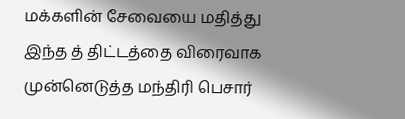மக்களின் சேவையை மதித்து இந்த த் திட்டத்தை விரைவாக முன்னெடுத்த மந்திரி பெசார்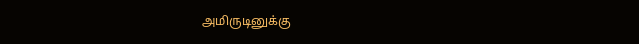அமிருடினுக்கு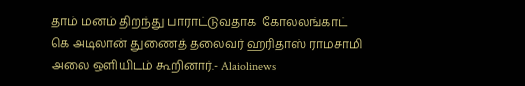தாம் மனம் திறந்து பாராட்டுவதாக  கோலலங்காட் கெ அடிலான் துணைத் தலைவர் ஹரிதாஸ் ராமசாமி அலை ஒளியிடம் கூறினார்.- Alaiolinews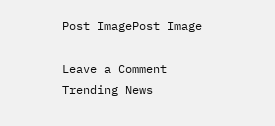Post ImagePost Image

Leave a Comment
Trending News